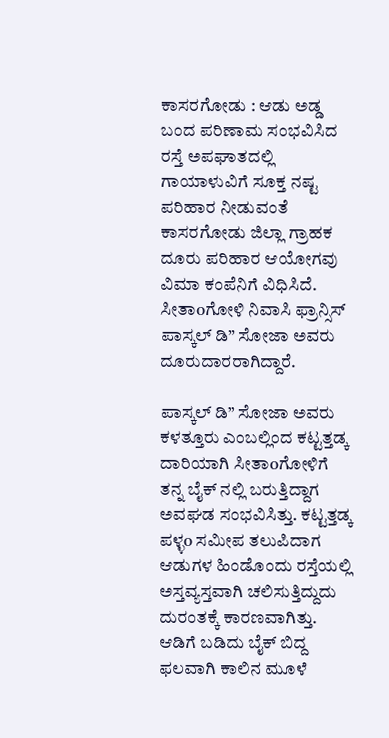ಕಾಸರಗೋಡು : ಆಡು ಅಡ್ಡ ಬಂದ ಪರಿಣಾಮ ಸಂಭವಿಸಿದ ರಸ್ತೆ ಅಪಘಾತದಲ್ಲಿ ಗಾಯಾಳುವಿಗೆ ಸೂಕ್ತ ನಷ್ಟ ಪರಿಹಾರ ನೀಡುವಂತೆ ಕಾಸರಗೋಡು ಜಿಲ್ಲಾ ಗ್ರಾಹಕ ದೂರು ಪರಿಹಾರ ಆಯೋಗವು ವಿಮಾ ಕಂಪೆನಿಗೆ ವಿಧಿಸಿದೆ. ಸೀತಾoಗೋಳಿ ನಿವಾಸಿ ಫ್ರಾನ್ಸಿಸ್ ಪಾಸ್ಕಲ್ ಡಿ” ಸೋಜಾ ಅವರು ದೂರುದಾರರಾಗಿದ್ದಾರೆ.

ಪಾಸ್ಕಲ್ ಡಿ” ಸೋಜಾ ಅವರು ಕಳತ್ತೂರು ಎಂಬಲ್ಲಿಂದ ಕಟ್ಟತ್ತಡ್ಕ ದಾರಿಯಾಗಿ ಸೀತಾoಗೋಳಿಗೆ ತನ್ನ ಬೈಕ್ ನಲ್ಲಿ ಬರುತ್ತಿದ್ದಾಗ ಅವಘಡ ಸಂಭವಿಸಿತ್ತು. ಕಟ್ಟತ್ತಡ್ಕ ಪಳ್ಳo ಸಮೀಪ ತಲುಪಿದಾಗ ಆಡುಗಳ ಹಿಂಡೊಂದು ರಸ್ತೆಯಲ್ಲಿ ಅಸ್ತವ್ಯಸ್ತವಾಗಿ ಚಲಿಸುತ್ತಿದ್ದುದು ದುರಂತಕ್ಕೆ ಕಾರಣವಾಗಿತ್ತು. ಆಡಿಗೆ ಬಡಿದು ಬೈಕ್ ಬಿದ್ದ ಫಲವಾಗಿ ಕಾಲಿನ ಮೂಳೆ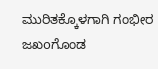ಮುರಿತಕ್ಕೊಳಗಾಗಿ ಗಂಭೀರ ಜಖoಗೊಂಡ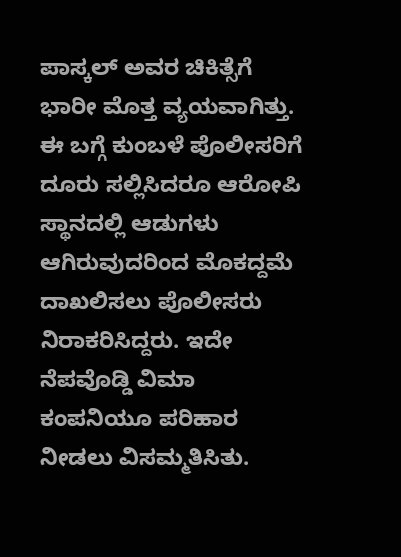ಪಾಸ್ಕಲ್ ಅವರ ಚಿಕಿತ್ಸೆಗೆ ಭಾರೀ ಮೊತ್ತ ವ್ಯಯವಾಗಿತ್ತು.
ಈ ಬಗ್ಗೆ ಕುಂಬಳೆ ಪೊಲೀಸರಿಗೆ ದೂರು ಸಲ್ಲಿಸಿದರೂ ಆರೋಪಿ ಸ್ಥಾನದಲ್ಲಿ ಆಡುಗಳು ಆಗಿರುವುದರಿಂದ ಮೊಕದ್ದಮೆ ದಾಖಲಿಸಲು ಪೊಲೀಸರು ನಿರಾಕರಿಸಿದ್ದರು. ಇದೇ ನೆಪವೊಡ್ಡಿ ವಿಮಾ ಕಂಪನಿಯೂ ಪರಿಹಾರ ನೀಡಲು ವಿಸಮ್ಮತಿಸಿತು.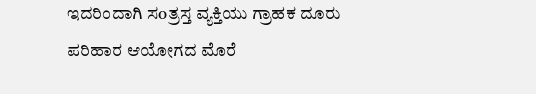ಇದರಿಂದಾಗಿ ಸoತ್ರಸ್ತ ವ್ಯಕ್ತಿಯು ಗ್ರಾಹಕ ದೂರು ಪರಿಹಾರ ಆಯೋಗದ ಮೊರೆ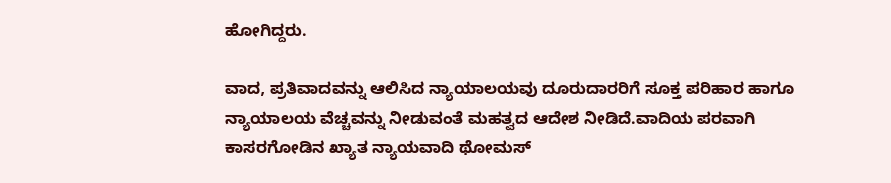ಹೋಗಿದ್ದರು.

ವಾದ, ಪ್ರತಿವಾದವನ್ನು ಆಲಿಸಿದ ನ್ಯಾಯಾಲಯವು ದೂರುದಾರರಿಗೆ ಸೂಕ್ತ ಪರಿಹಾರ ಹಾಗೂ ನ್ಯಾಯಾಲಯ ವೆಚ್ಚವನ್ನು ನೀಡುವಂತೆ ಮಹತ್ವದ ಆದೇಶ ನೀಡಿದೆ.ವಾದಿಯ ಪರವಾಗಿ ಕಾಸರಗೋಡಿನ ಖ್ಯಾತ ನ್ಯಾಯವಾದಿ ಥೋಮಸ್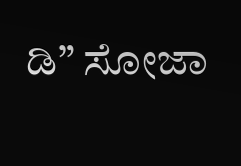ಡಿ” ಸೋಜಾ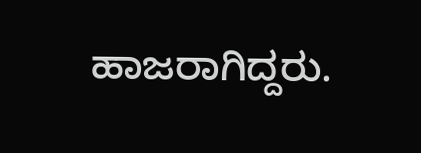ಹಾಜರಾಗಿದ್ದರು.